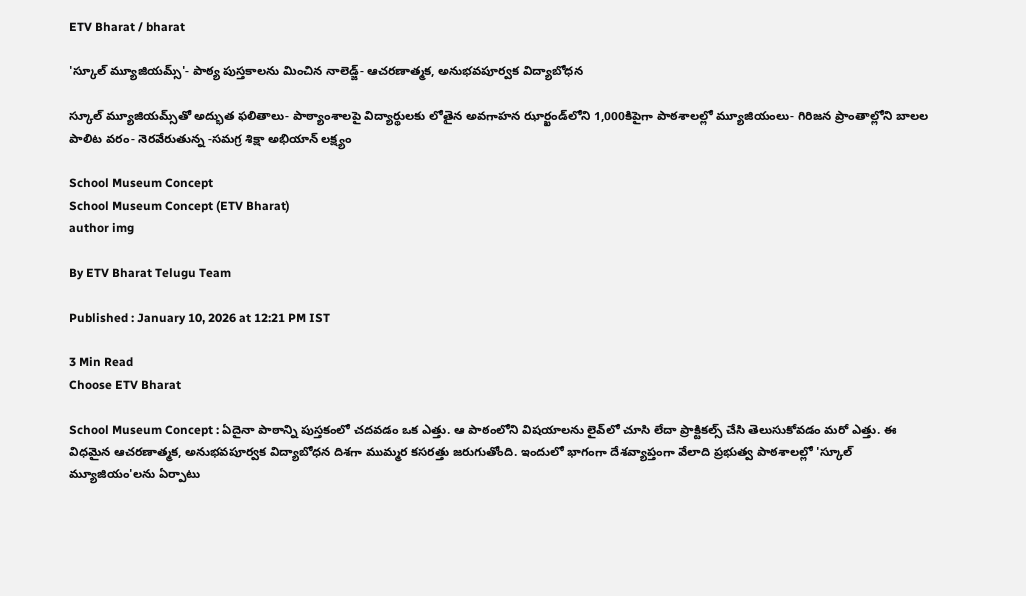ETV Bharat / bharat

'స్కూల్ మ్యూజియమ్స్‌‌'- పాఠ్య పుస్తకాలను మించిన నాలెడ్జ్- ఆచరణాత్మక, అనుభవపూర్వక విద్యాబోధన

స్కూల్ మ్యూజియమ్స్‌‌తో అద్భుత ఫలితాలు- పాఠ్యాంశాలపై విద్యార్థులకు లోతైన అవగాహన ఝార్ఖండ్‌‌లోని 1,000కిపైగా పాఠశాలల్లో మ్యూజియంలు- గిరిజన ప్రాంతాల్లోని బాలల పాలిట వరం- నెరవేరుతున్న -సమగ్ర శిక్షా అభియాన్‌ లక్ష్యం

School Museum Concept
School Museum Concept (ETV Bharat)
author img

By ETV Bharat Telugu Team

Published : January 10, 2026 at 12:21 PM IST

3 Min Read
Choose ETV Bharat

School Museum Concept : ఏదైనా పాఠాన్ని పుస్తకంలో చదవడం ఒక ఎత్తు. ఆ పాఠంలోని విషయాలను లైవ్‌లో చూసి లేదా ప్రాక్టికల్స్ చేసి తెలుసుకోవడం మరో ఎత్తు. ఈ విధమైన ఆచరణాత్మక, అనుభవపూర్వక విద్యాబోధన దిశగా ముమ్మర కసరత్తు జరుగుతోంది. ఇందులో భాగంగా దేశవ్యాప్తంగా వేలాది ప్రభుత్వ పాఠశాలల్లో 'స్కూల్ మ్యూజియం'లను ఏర్పాటు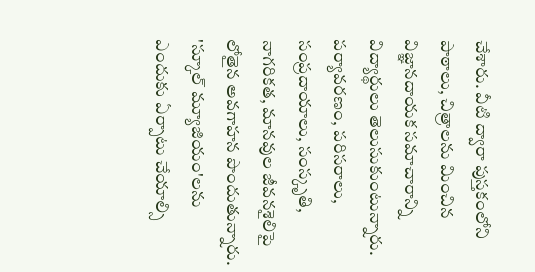చేశారు. వీటి ద్వారా పుస్తకంలోని పాఠాలు, చిత్రాలను మించిన విజ్ఞానదాయక సమాచారాన్ని విద్యార్థులు తెలుసుకుంటున్నారు. పర్యావరణం, పరిసరాలు, సంప్రదాయాలు, సంస్కృతి, నాగరికత, మానవుల జీవనశైలిపై లోతైన అవగాహన పొందుతున్నారు. 'స్కూల్ మ్యూజియం'లను ఎందుకు ఏర్పాటు చేయాల్సి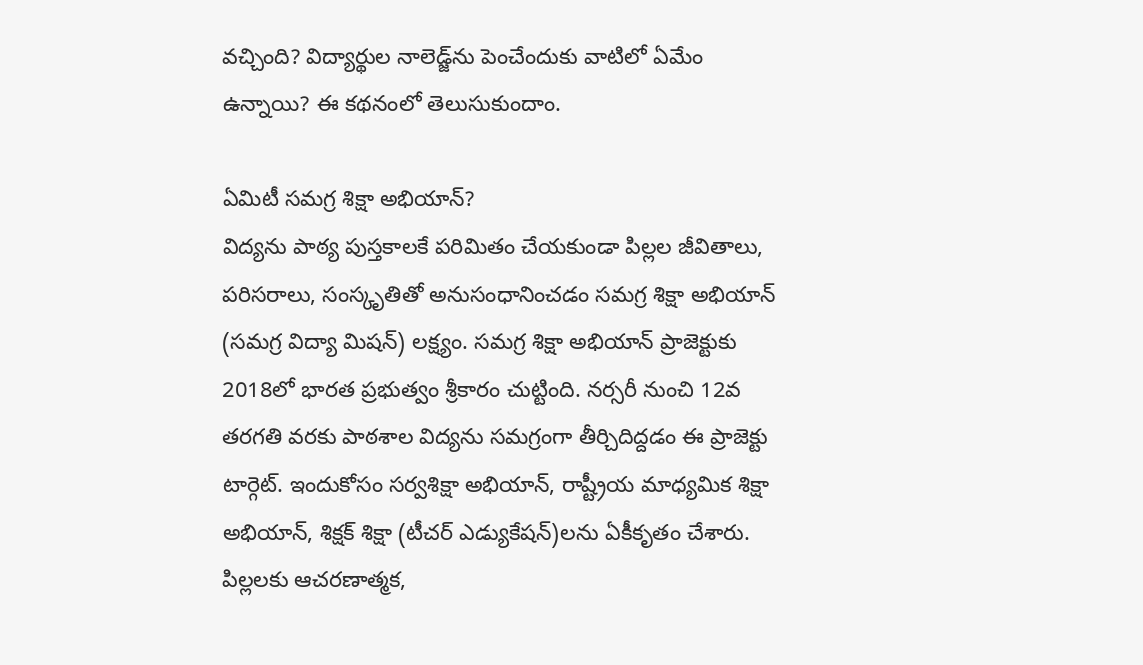వచ్చింది? విద్యార్థుల నాలెడ్జ్‌ను పెంచేందుకు వాటిలో ఏమేం ఉన్నాయి? ఈ కథనంలో తెలుసుకుందాం.

ఏమిటీ సమగ్ర శిక్షా అభియాన్?
విద్యను పాఠ్య పుస్తకాలకే పరిమితం చేయకుండా పిల్లల జీవితాలు, పరిసరాలు, సంస్కృతితో అనుసంధానించడం సమగ్ర శిక్షా అభియాన్ (సమగ్ర విద్యా మిషన్) లక్ష్యం. సమగ్ర శిక్షా అభియాన్ ప్రాజెక్టుకు 2018లో భారత ప్రభుత్వం శ్రీకారం చుట్టింది. నర్సరీ నుంచి 12వ తరగతి వరకు పాఠశాల విద్యను సమగ్రంగా తీర్చిదిద్దడం ఈ ప్రాజెక్టు టార్గెట్. ఇందుకోసం సర్వశిక్షా అభియాన్, రాష్ట్రీయ మాధ్యమిక శిక్షా అభియాన్, శిక్షక్ శిక్షా (టీచర్ ఎడ్యుకేషన్)లను ఏకీకృతం చేశారు. పిల్లలకు ఆచరణాత్మక,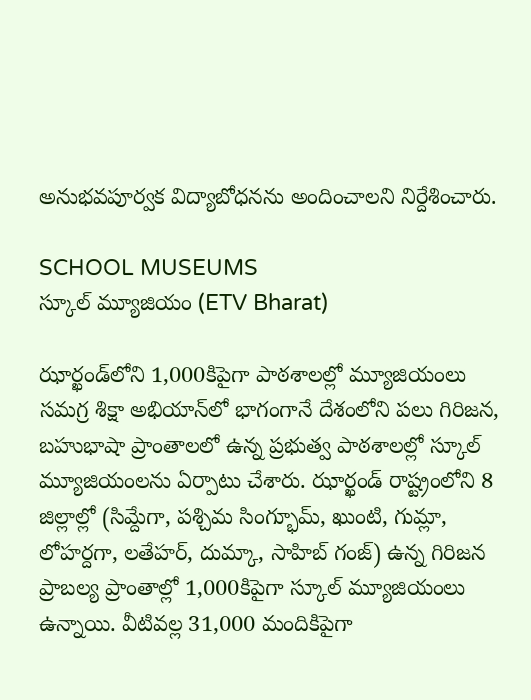అనుభవపూర్వక విద్యాబోధనను అందించాలని నిర్దేశించారు.

SCHOOL MUSEUMS
స్కూల్ మ్యూజియం (ETV Bharat)

ఝార్ఖండ్‌‌లోని 1,000కిపైగా పాఠశాలల్లో మ్యూజియంలు
సమగ్ర శిక్షా అభియాన్‌లో భాగంగానే దేశంలోని పలు గిరిజన, బహుభాషా ప్రాంతాలలో ఉన్న ప్రభుత్వ పాఠశాలల్లో స్కూల్ మ్యూజియంలను ఏర్పాటు చేశారు. ఝార్ఖండ్‌‌ రాష్ట్రంలోని 8 జిల్లాల్లో (సిమ్దేగా, పశ్చిమ సింగ్భూమ్, ఖుంటి, గుమ్లా, లోహర్దగా, లతేహర్, దుమ్కా, సాహిబ్ గంజ్) ఉన్న గిరిజన ప్రాబల్య ప్రాంతాల్లో 1,000కిపైగా స్కూల్ మ్యూజియంలు ఉన్నాయి. వీటివల్ల 31,000 మందికిపైగా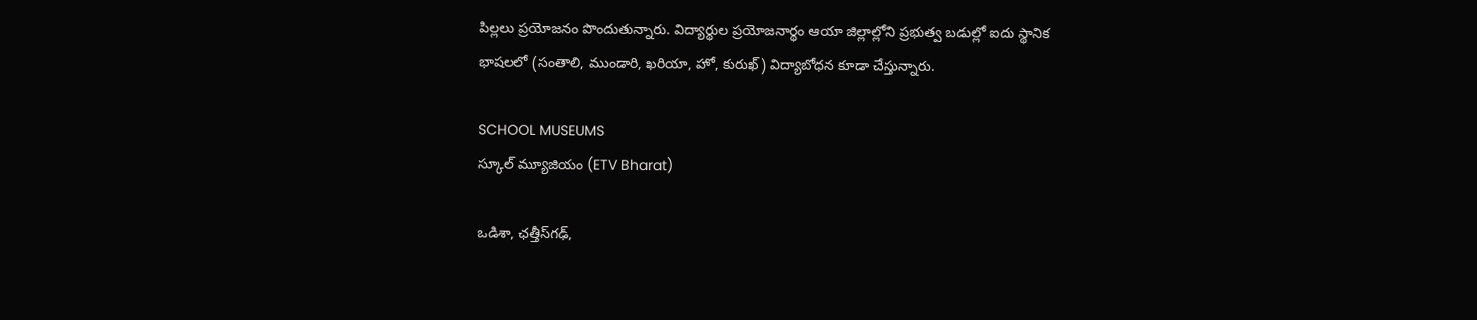పిల్లలు ప్రయోజనం పొందుతున్నారు. విద్యార్థుల ప్రయోజనార్థం ఆయా జిల్లాల్లోని ప్రభుత్వ బడుల్లో ఐదు స్థానిక భాషలలో (సంతాలి, ముండారి, ఖరియా, హో, కురుఖ్) విద్యాబోధన కూడా చేస్తున్నారు.

SCHOOL MUSEUMS
స్కూల్ మ్యూజియం (ETV Bharat)

ఒడిశా, ఛత్తీస్‌గఢ్‌,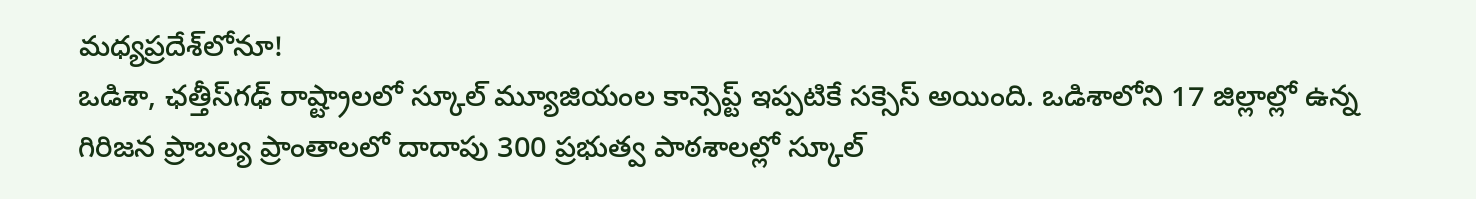మధ్యప్రదేశ్‌లోనూ!
ఒడిశా, ఛత్తీస్‌గఢ్‌ రాష్ట్రాలలో స్కూల్ మ్యూజియంల కాన్సెప్ట్ ఇప్పటికే సక్సెస్ అయింది. ఒడిశాలోని 17 జిల్లాల్లో ఉన్న గిరిజన ప్రాబల్య ప్రాంతాలలో దాదాపు 300 ప్రభుత్వ పాఠశాలల్లో స్కూల్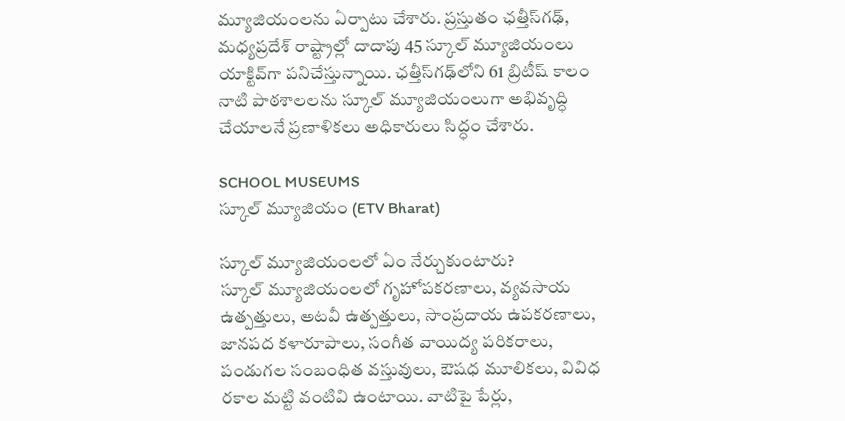మ్యూజియంలను ఏర్పాటు చేశారు. ప్రస్తుతం ఛత్తీస్‌గఢ్, మధ్యప్రదేశ్‌ రాష్ట్రాల్లో దాదాపు 45 స్కూల్ మ్యూజియంలు యాక్టివ్‌గా పనిచేస్తున్నాయి. ఛత్తీస్‌గఢ్‌లోని 61 బ్రిటీష్ కాలం నాటి పాఠశాలలను స్కూల్ మ్యూజియంలుగా అభివృద్ధి చేయాలనే ప్రణాళికలు అధికారులు సిద్ధం చేశారు.

SCHOOL MUSEUMS
స్కూల్ మ్యూజియం (ETV Bharat)

స్కూల్ మ్యూజియంలలో ఏం నేర్చుకుంటారు?
స్కూల్ మ్యూజియంలలో గృహోపకరణాలు, వ్యవసాయ ఉత్పత్తులు, అటవీ ఉత్పత్తులు, సాంప్రదాయ ఉపకరణాలు, జానపద కళారూపాలు, సంగీత వాయిద్య పరికరాలు, పండుగల సంబంధిత వస్తువులు, ఔషధ మూలికలు, వివిధ రకాల మట్టి వంటివి ఉంటాయి. వాటిపై పేర్లు,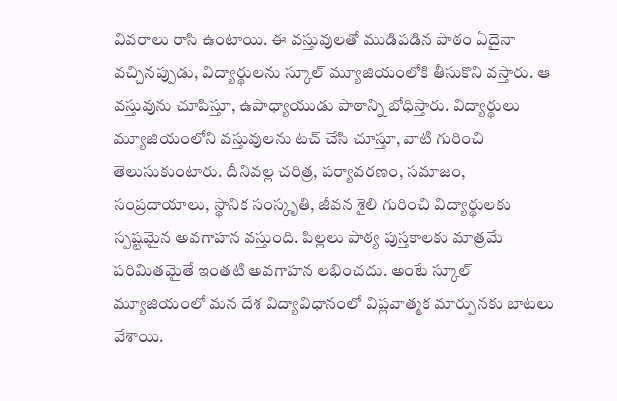వివరాలు రాసి ఉంటాయి. ఈ వస్తువులతో ముడిపడిన పాఠం ఏదైనా వచ్చినప్పుడు, విద్యార్థులను స్కూల్ మ్యూజియంలోకి తీసుకొని వస్తారు. ఆ వస్తువును చూపిస్తూ, ఉపాధ్యాయుడు పాఠాన్ని బోధిస్తారు. విద్యార్థులు మ్యూజియంలోని వస్తువులను టచ్ చేసి చూస్తూ, వాటి గురించి తెలుసుకుంటారు. దీనివల్ల చరిత్ర, పర్యావరణం, సమాజం, సంప్రదాయాలు, స్థానిక సంస్కృతి, జీవన శైలి గురించి విద్యార్థులకు స్పష్టమైన అవగాహన వస్తుంది. పిల్లలు పాఠ్య పుస్తకాలకు మాత్రమే పరిమితమైతే ఇంతటి అవగాహన లభించదు. అంటే స్కూల్ మ్యూజియంలో మన దేశ విద్యావిధానంలో విప్లవాత్మక మార్పునకు బాటలు వేశాయి.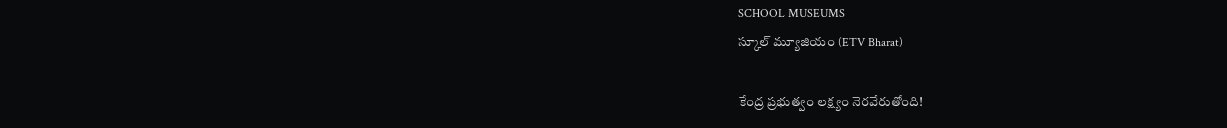SCHOOL MUSEUMS
స్కూల్ మ్యూజియం (ETV Bharat)

కేంద్ర ప్రభుత్వం లక్ష్యం నెరవేరుతోంది!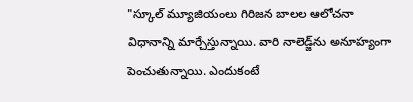"స్కూల్ మ్యూజియంలు గిరిజన బాలల ఆలోచనా విధానాన్ని మార్చేస్తున్నాయి. వారి నాలెడ్జ్‌ను అనూహ్యంగా పెంచుతున్నాయి. ఎందుకంటే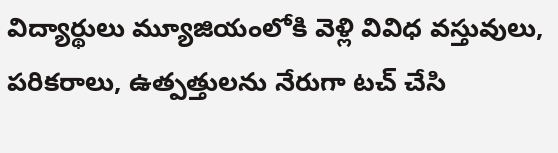విద్యార్థులు మ్యూజియంలోకి వెళ్లి వివిధ వస్తువులు, పరికరాలు, ఉత్పత్తులను నేరుగా టచ్ చేసి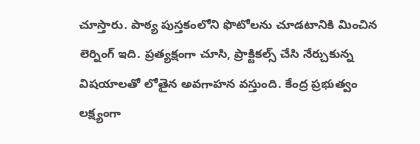చూస్తారు. పాఠ్య పుస్తకంలోని ఫొటోలను చూడటానికి మించిన లెర్నింగ్ ఇది. ప్రత్యక్షంగా చూసి, ప్రాక్టికల్స్ చేసి నేర్చుకున్న విషయాలతో లోతైన అవగాహన వస్తుంది. కేంద్ర ప్రభుత్వం లక్ష్యంగా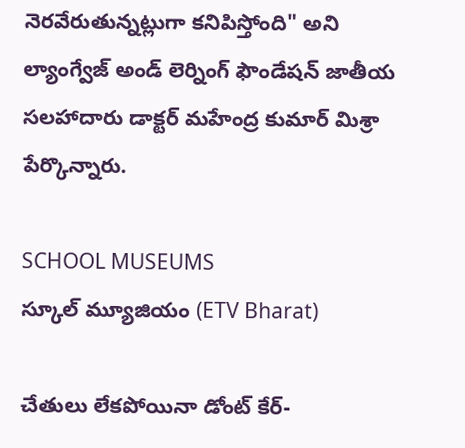నెరవేరుతున్నట్లుగా కనిపిస్తోంది" అని ల్యాంగ్వేజ్ అండ్ లెర్నింగ్ ఫౌండేషన్ జాతీయ సలహాదారు డాక్టర్ మహేంద్ర కుమార్ మిశ్రా పేర్కొన్నారు.

SCHOOL MUSEUMS
స్కూల్ మ్యూజియం (ETV Bharat)

చేతులు లేకపోయినా డోంట్ కేర్-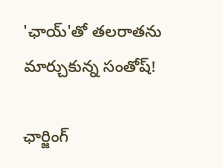'ఛాయ్'తో తలరాతను మార్చుకున్న సంతోష్!

ఛార్జింగ్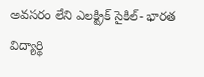అవసరం లేని ఎలక్ట్రిక్ సైకిల్- భారత విద్యార్థి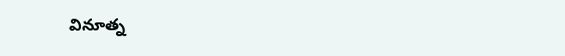వినూత్న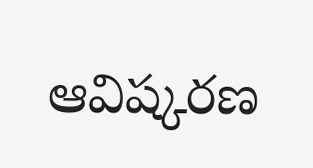ఆవిష్కరణ